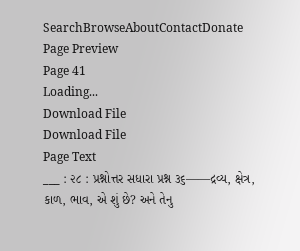SearchBrowseAboutContactDonate
Page Preview
Page 41
Loading...
Download File
Download File
Page Text
___ : ૨૮ : પ્રશ્નોત્તર સધારા પ્રશ્ન ૩૬——દ્રવ્ય, ક્ષેત્ર, કાળ, ભાવ, એ શું છે? અને તેનુ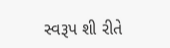સ્વરૂપ શી રીતે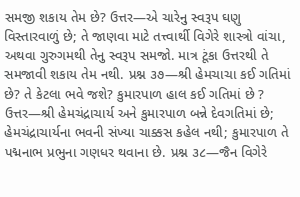સમજી શકાય તેમ છે? ઉત્તર—એ ચારેનુ સ્વરૂપ ઘણુ વિસ્તારવાળું છે; તે જાણવા માટે તત્ત્વાર્થી વિગેરે શાસ્ત્રો વાંચા, અથવા ગુરુગમથી તેનુ સ્વરૂપ સમજો. માત્ર ટૂંકા ઉત્તરથી તે સમજાવી શકાય તેમ નથી. પ્રશ્ન ૩૭—શ્રી હેમચાચા કઈ ગતિમાં છે? તે કેટલા ભવે જશે? કુમારપાળ હાલ કઈ ગતિમાં છે ? ઉત્તર—શ્રી હેમચંદ્રાચાર્ય અને કુમારપાળ બન્ને દેવગતિમાં છે; હેમચંદ્રાચાર્યના ભવની સંખ્યા ચાક્કસ કહેલ નથી; કુમારપાળ તે પદ્મનાભ પ્રભુના ગણધર થવાના છે. પ્રશ્ન ૩૮—જૈન વિગેરે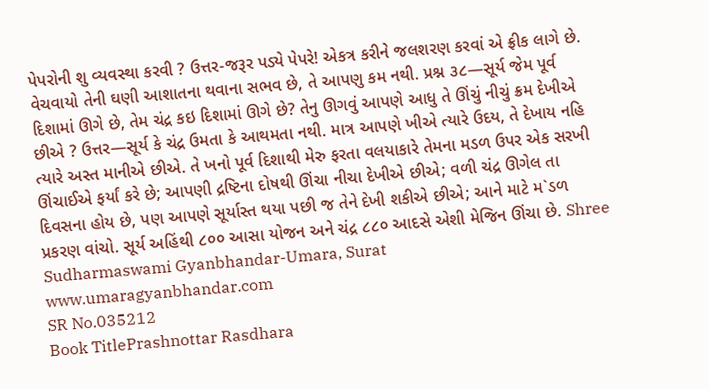પેપરોની શુ વ્યવસ્થા કરવી ? ઉત્તર-જરૂર પડ્યે પેપરે! એકત્ર કરીને જલશરણ કરવાં એ ફ્રીક લાગે છે. વેચવાયો તેની ઘણી આશાતના થવાના સભવ છે, તે આપણુ કમ નથી. પ્રશ્ન ૩૮—સૂર્ય જેમ પૂર્વ દિશામાં ઊગે છે, તેમ ચંદ્ર કઇ દિશામાં ઊગે છે? તેનુ ઊગવું આપણે આધુ તે ઊંચું નીચું ક્રમ દેખીએ છીએ ? ઉત્તર—સૂર્ય કે ચંદ્ર ઉમતા કે આથમતા નથી. માત્ર આપણે ખીએ ત્યારે ઉદય, તે દેખાય નહિ ત્યારે અસ્ત માનીએ છીએ. તે ખનો પૂર્વ દિશાથી મેરુ ફરતા વલયાકારે તેમના મડળ ઉપર એક સરખી ઊંચાઈએ ફર્યાં કરે છે; આપણી દ્રષ્ટિના દોષથી ઊંચા નીચા દેખીએ છીએ; વળી ચંદ્ર ઊગેલ તા દિવસના હોય છે, પણ આપણે સૂર્યાસ્ત થયા પછી જ તેને દેખી શકીએ છીએ; આને માટે મ`ડળ પ્રકરણ વાંચો. સૂર્ય અહિંથી ૮૦૦ આસા યોજન અને ચંદ્ર ૮૮૦ આદસે એશી મેજિન ઊંચા છે. Shree Sudharmaswami Gyanbhandar-Umara, Surat www.umaragyanbhandar.com
SR No.035212
Book TitlePrashnottar Rasdhara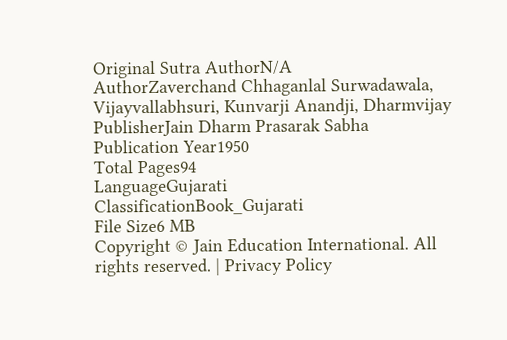Original Sutra AuthorN/A
AuthorZaverchand Chhaganlal Surwadawala, Vijayvallabhsuri, Kunvarji Anandji, Dharmvijay
PublisherJain Dharm Prasarak Sabha
Publication Year1950
Total Pages94
LanguageGujarati
ClassificationBook_Gujarati
File Size6 MB
Copyright © Jain Education International. All rights reserved. | Privacy Policy